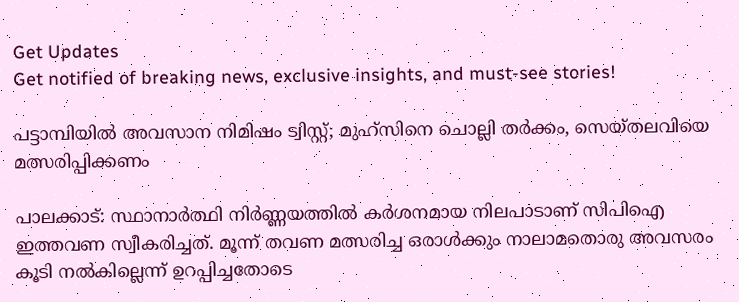Get Updates
Get notified of breaking news, exclusive insights, and must-see stories!

പട്ടാമ്പിയില്‍ അവസാന നിമിഷം ട്വിസ്റ്റ്; മുഹ്സിനെ ചൊല്ലി തര്‍ക്കം, സെയ്തലവിയെ മത്സരിപ്പിക്കണം

പാലക്കാട്: സ്ഥാനാര്‍ത്ഥി നിര്‍ണ്ണയത്തില്‍ കര്‍ശനമായ നിലപാടാണ് സിപിഐ ഇത്തവണ സ്വീകരിച്ചത്. മൂന്ന് തവണ മത്സരിച്ച ഒരാള്‍ക്കും നാലാമതൊരു അവസരം കൂടി നല്‍കില്ലെന്ന് ഉറപ്പിച്ചതോടെ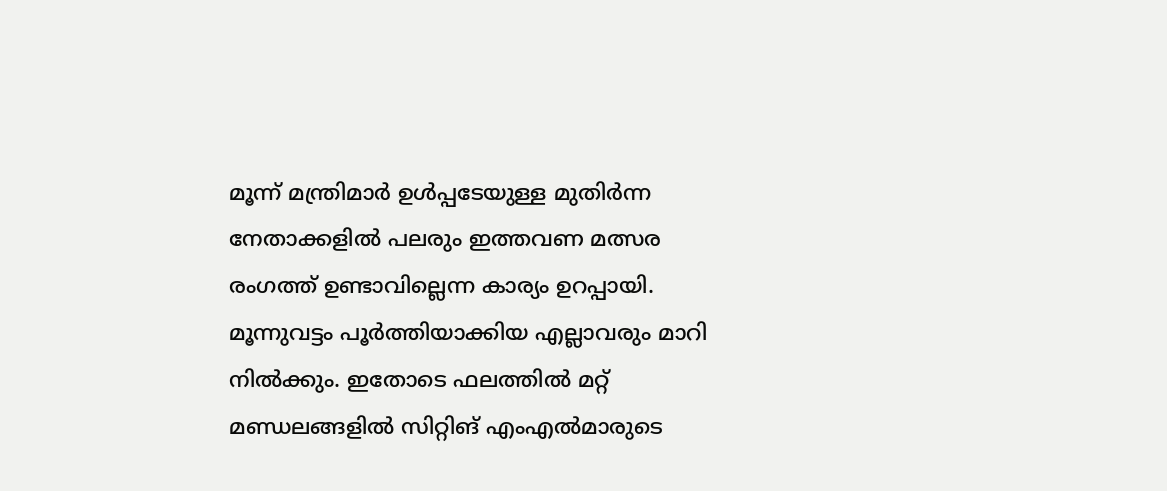മൂന്ന് മന്ത്രിമാര്‍ ഉള്‍പ്പടേയുള്ള മുതിര്‍ന്ന നേതാക്കളില്‍ പലരും ഇത്തവണ മത്സര രംഗത്ത് ഉണ്ടാവില്ലെന്ന കാര്യം ഉറപ്പായി. മൂന്നുവട്ടം പൂര്‍ത്തിയാക്കിയ എല്ലാവരും മാറി നില്‍ക്കും. ഇതോടെ ഫലത്തില്‍ മറ്റ് മണ്ഡലങ്ങളില്‍ സിറ്റിങ് എംഎല്‍മാരുടെ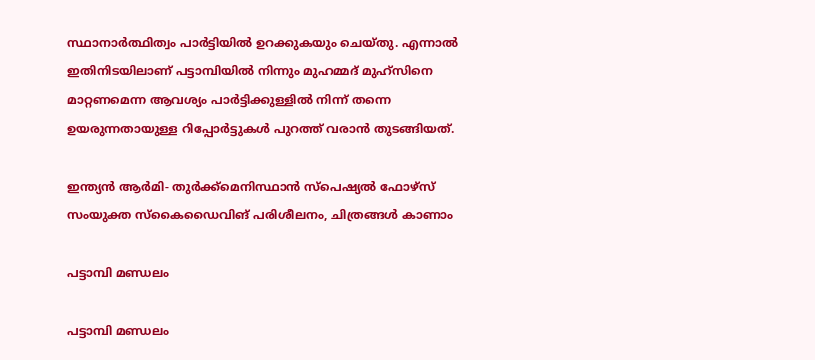സ്ഥാനാര്‍ത്ഥിത്വം പാര്‍ട്ടിയില്‍ ഉറക്കുകയും ചെയ്തു. എന്നാല്‍ ഇതിനിടയിലാണ് പട്ടാമ്പിയില്‍ നിന്നും മുഹമ്മദ് മുഹ്സിനെ മാറ്റണമെന്ന ആവശ്യം പാര്‍ട്ടിക്കുള്ളില്‍ നിന്ന് തന്നെ ഉയരുന്നതായുള്ള റിപ്പോര്‍ട്ടുകള്‍ പുറത്ത് വരാന്‍ തുടങ്ങിയത്.

ഇന്ത്യന്‍ ആര്‍മി- തുര്‍ക്ക്‌മെനിസ്ഥാന്‍ സ്‌പെഷ്യല്‍ ഫോഴ്‌സ് സംയുക്ത സ്‌കൈഡൈവിങ് പരിശീലനം, ചിത്രങ്ങള്‍ കാണാം

പട്ടാമ്പി മണ്ഡലം

പട്ടാമ്പി മണ്ഡലം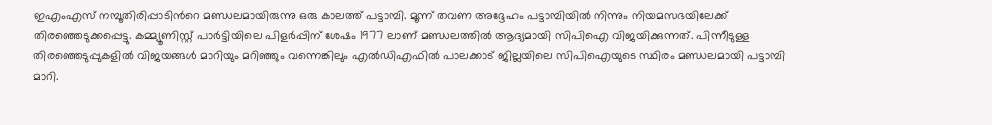ഇഎംഎസ് നമ്പൂതിരിപ്പാടിന്‍റെ മണ്ഡലമായിരുന്നു ഒരു കാലത്ത് പട്ടാമ്പി. മൂന്ന് തവണ അദ്ദേഹം പട്ടാമ്പിയില്‍ നിന്നും നിയമസഭയിലേക്ക് തിരഞ്ഞെടുക്കപ്പെട്ടു. കമ്മ്യൂണിസ്റ്റ് പാര്‍ട്ടിയിലെ പിളര്‍പ്പിന് ശേഷം 1977 ലാണ് മണ്ഡലത്തില്‍ ആദ്യമായി സിപിഐ വിജയിക്കുന്നത്. പിന്നീടുള്ള തിരഞ്ഞെടുപ്പുകളില്‍ വിജയങ്ങള്‍ മാറിയും മറിഞ്ഞും വന്നെങ്കിലും എല്‍ഡിഎഫില്‍ പാലക്കാട് ജില്ലയിലെ സിപിഐയുടെ സ്ഥിരം മണ്ഡലമായി പട്ടാമ്പി മാറി.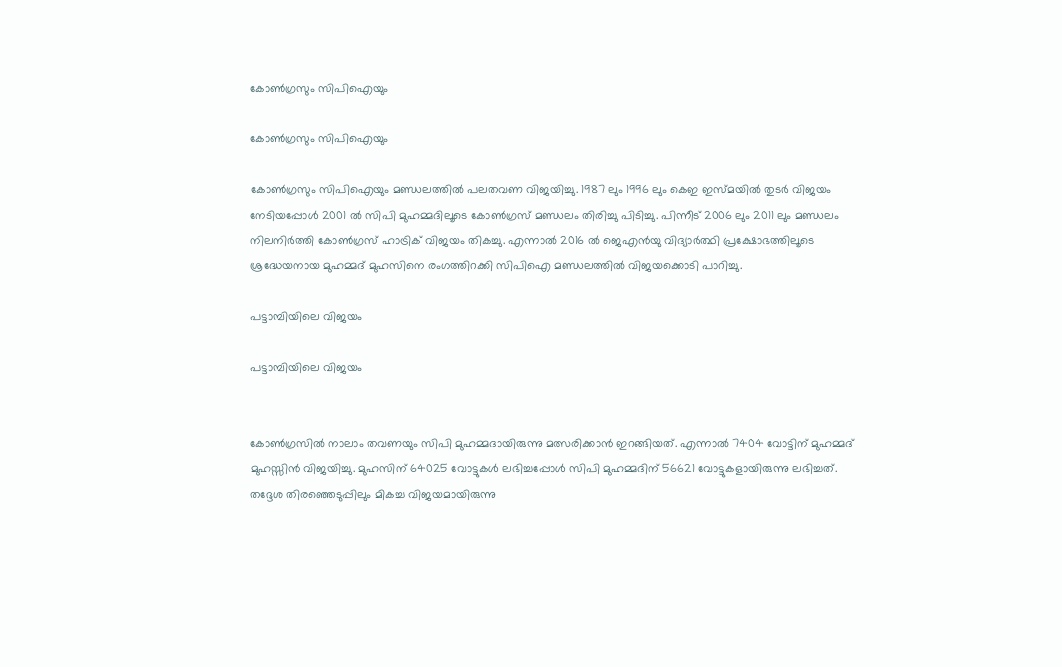കോണ്‍ഗ്രസും സിപിഐയും

കോണ്‍ഗ്രസും സിപിഐയും

കോണ്‍ഗ്രസും സിപിഐയും മണ്ഡലത്തില്‍ പലതവണ വിജയിച്ചു. 1987 ലും 1996 ലും കെഇ ഇസ്മയില്‍ തുടര്‍ വിജയം നേടിയപ്പോള്‍ 2001 ല്‍ സിപി മുഹമ്മദിലൂടെ കോണ്‍ഗ്രസ് മണ്ഡലം തിരിച്ചു പിടിച്ചു. പിന്നീട് 2006 ലും 2011 ലും മണ്ഡലം നിലനിര്‍ത്തി കോണ്‍ഗ്രസ് ഹാട്രിക് വിജയം തികച്ചു. എന്നാല്‍ 2016 ല്‍ ജെഎന്‍യു വിദ്യാര്‍ത്ഥി പ്രക്ഷോഭത്തിലൂടെ ശ്രദ്ധേയനായ മുഹമ്മദ് മുഹസിനെ രംഗത്തിറക്കി സിപിഐ മണ്ഡലത്തില്‍ വിജയക്കൊടി പാറിച്ചു.

പട്ടാമ്പിയിലെ വിജയം

പട്ടാമ്പിയിലെ വിജയം


കോണ്‍ഗ്രസില്‍ നാലാം തവണയും സിപി മുഹമ്മദായിരുന്നു മത്സരിക്കാന്‍ ഇറങ്ങിയത്. എന്നാല്‍ 7404 വോട്ടിന് മുഹമ്മദ് മുഹസ്സിന്‍ വിജയിച്ചു. മുഹസിന് 64025 വോട്ടുകള്‍ ലഭിച്ചപ്പോള്‍ സിപി മുഹമ്മദിന് 56621 വോട്ടുകളായിരുന്നു ലഭിച്ചത്. തദ്ദേശ തിരഞ്ഞെടുപ്പിലും മികച്ച വിജയമായിരുന്നു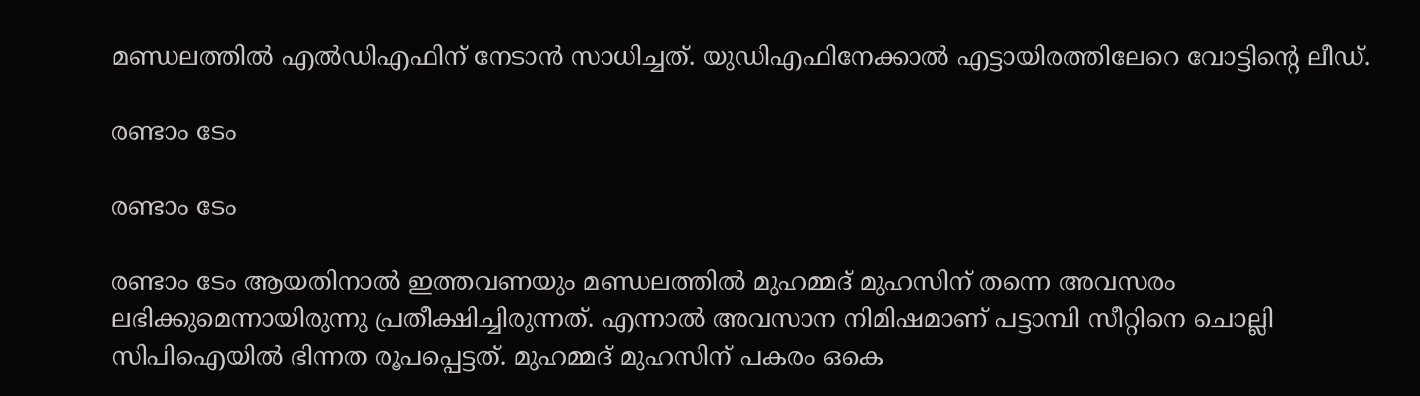മണ്ഡലത്തില്‍ എല്‍ഡിഎഫിന് നേടാന്‍ സാധിച്ചത്. യുഡിഎഫിനേക്കാല്‍ എട്ടായിരത്തിലേറെ വോട്ടിന്‍റെ ലീഡ്.

രണ്ടാം ടേം

രണ്ടാം ടേം

രണ്ടാം ടേം ആയതിനാല്‍ ഇത്തവണയും മണ്ഡലത്തില്‍ മുഹമ്മദ് മുഹസിന് തന്നെ അവസരം ലഭിക്കുമെന്നായിരുന്നു പ്രതീക്ഷിച്ചിരുന്നത്. എന്നാല്‍ അവസാന നിമിഷമാണ് പട്ടാമ്പി സീറ്റിനെ ചൊല്ലി സിപിഐയില്‍ ഭിന്നത രൂപപ്പെട്ടത്. മുഹമ്മദ് മുഹസിന് പകരം ഒകെ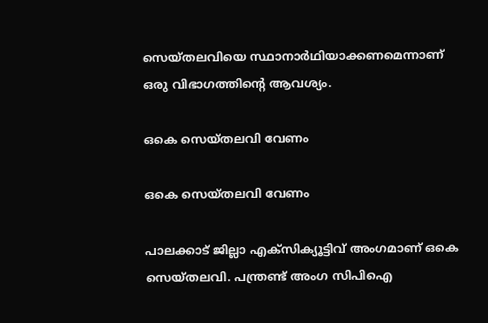സെയ്തലവിയെ സ്ഥാനാർഥിയാക്കണമെന്നാണ് ഒരു വിഭാഗത്തിന്റെ ആവശ്യം.

ഒകെ സെയ്തലവി വേണം

ഒകെ സെയ്തലവി വേണം

പാലക്കാട് ജില്ലാ എക്സിക്യൂട്ടിവ് അംഗമാണ് ഒകെ സെയ്തലവി. പന്ത്രണ്ട് അംഗ സിപിഐ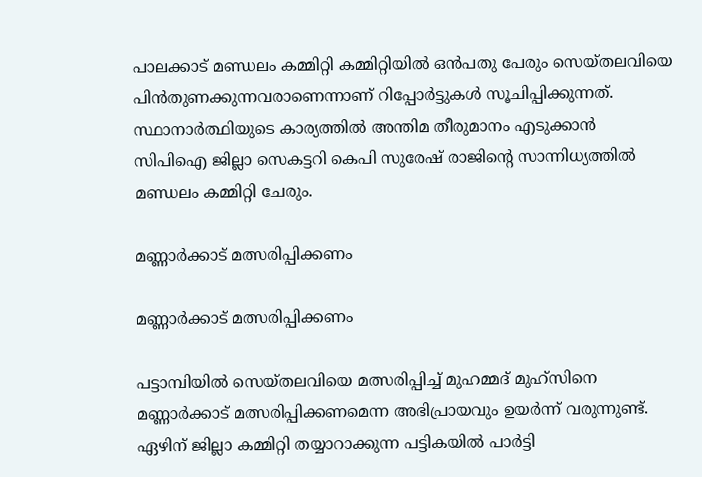പാലക്കാട് മണ്ഡലം കമ്മിറ്റി കമ്മിറ്റിയിൽ ഒൻപതു പേരും സെയ്തലവിയെ പിൻതുണക്കുന്നവരാണെന്നാണ് റിപ്പോര്‍ട്ടുകള്‍ സൂചിപ്പിക്കുന്നത്. സ്ഥാനാര്‍ത്ഥിയുടെ കാര്യത്തില്‍ അന്തിമ തീരുമാനം എടുക്കാന്‍ സിപിഐ ജില്ലാ സെകട്ടറി കെപി സുരേഷ് രാജിന്റെ സാന്നിധ്യത്തിൽ മണ്ഡലം കമ്മിറ്റി ചേരും.

മണ്ണാര്‍ക്കാട് മത്സരിപ്പിക്കണം

മണ്ണാര്‍ക്കാട് മത്സരിപ്പിക്കണം

പട്ടാമ്പിയില്‍ സെയ്തലവിയെ മത്സരിപ്പിച്ച് മുഹമ്മദ് മുഹ്സിനെ മണ്ണാര്‍ക്കാട് മത്സരിപ്പിക്കണമെന്ന അഭിപ്രായവും ഉയര്‍ന്ന് വരുന്നുണ്ട്. ഏഴിന് ജില്ലാ കമ്മിറ്റി തയ്യാറാക്കുന്ന പട്ടികയിൽ പാർട്ടി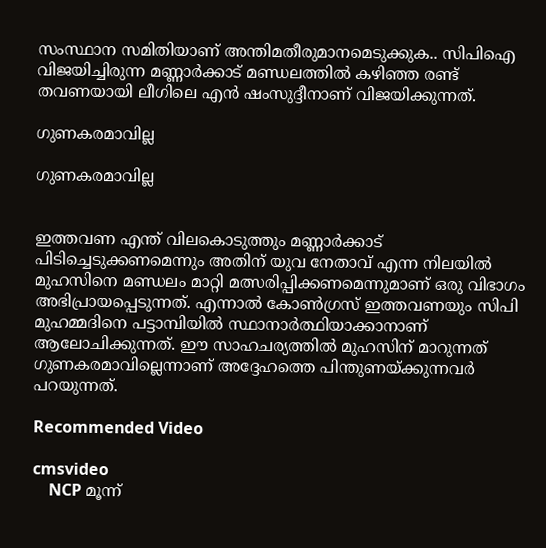സംസ്ഥാന സമിതിയാണ് അന്തിമതീരുമാനമെടുക്കുക.. സിപിഐ വിജയിച്ചിരുന്ന മണ്ണാര്‍ക്കാട് മണ്ഡലത്തില്‍ കഴിഞ്ഞ രണ്ട് തവണയായി ലീഗിലെ എന്‍ ഷംസുദ്ദീനാണ് വിജയിക്കുന്നത്.

ഗുണകരമാവില്ല

ഗുണകരമാവില്ല


ഇത്തവണ എന്ത് വിലകൊടുത്തും മണ്ണാര്‍ക്കാട് പിടിച്ചെടുക്കണമെന്നും അതിന് യുവ നേതാവ് എന്ന നിലയില്‍ മുഹസിനെ മണ്ഡലം മാറ്റി മത്സരിപ്പിക്കണമെന്നുമാണ് ഒരു വിഭാഗം അഭിപ്രായപ്പെടുന്നത്. എന്നാല്‍ കോണ്‍ഗ്രസ് ഇത്തവണയും സിപി മുഹമ്മദിനെ പട്ടാമ്പിയില്‍ സ്ഥാനാര്‍ത്ഥിയാക്കാനാണ് ആലോചിക്കുന്നത്. ഈ സാഹചര്യത്തില്‍ മുഹസിന് മാറുന്നത് ഗുണകരമാവില്ലെന്നാണ് അദ്ദേഹത്തെ പിന്തുണയ്ക്കുന്നവര്‍ പറയുന്നത്.

Recommended Video

cmsvideo
    NCP മൂന്ന്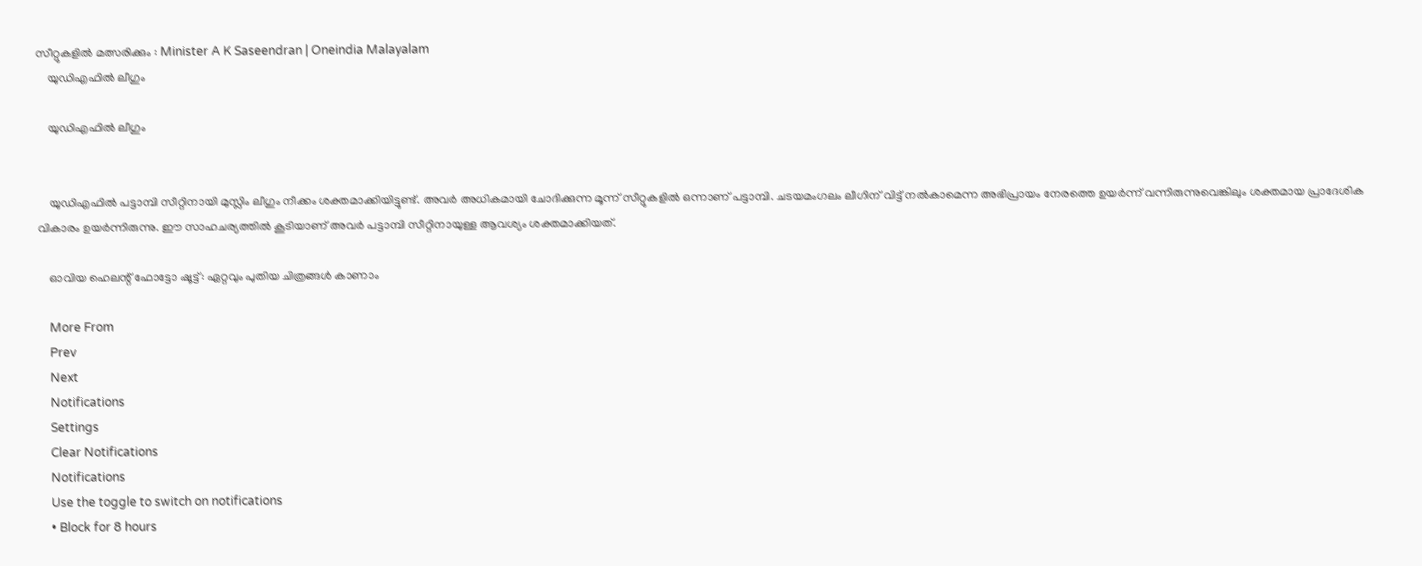സീറ്റുകളിൽ മത്സരിക്കും : Minister A K Saseendran | Oneindia Malayalam
    യുഡിഎഫില്‍ ലീഗും

    യുഡിഎഫില്‍ ലീഗും


    യുഡിഎഫില്‍ പട്ടാമ്പി സീറ്റിനായി മുസ്ലിം ലീഗും നീക്കം ശക്തമാക്കിയിട്ടുണ്ട്. അവര്‍ അധികമായി ചോദിക്കുന്ന മൂന്ന് സീറ്റുകളില്‍ ഒന്നാണ് പട്ടാമ്പി. ചടയമംഗലം ലീഗിന് വിട്ട് നല്‍കാമെന്ന അഭിപ്രായം നേരത്തെ ഉയര്‍ന്ന് വന്നിരുന്നുവെങ്കിലും ശക്തമായ പ്രാദേശിക വികാരം ഉയര്‍ന്നിരുന്നു. ഈ സാഹചര്യത്തില്‍ കൂടിയാണ് അവര്‍ പട്ടാമ്പി സീറ്റിനായുള്ള ആവശ്യം ശക്തമാക്കിയത്.

    ഓവിയ ഹെലന്റ് ഫോട്ടോ ഷൂട്ട്: ഏറ്റവും പുതിയ ചിത്രങ്ങള്‍ കാണാം

    More From
    Prev
    Next
    Notifications
    Settings
    Clear Notifications
    Notifications
    Use the toggle to switch on notifications
    • Block for 8 hours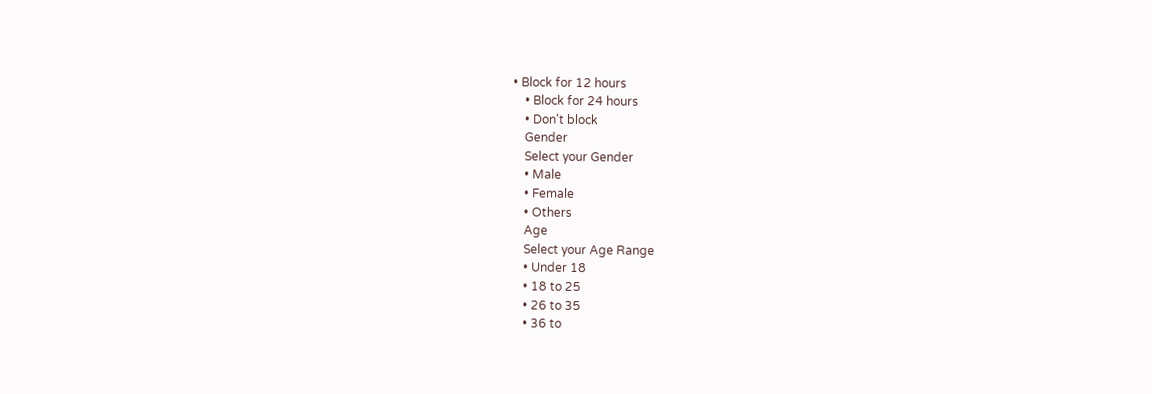• Block for 12 hours
    • Block for 24 hours
    • Don't block
    Gender
    Select your Gender
    • Male
    • Female
    • Others
    Age
    Select your Age Range
    • Under 18
    • 18 to 25
    • 26 to 35
    • 36 to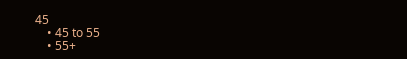45
    • 45 to 55
    • 55+